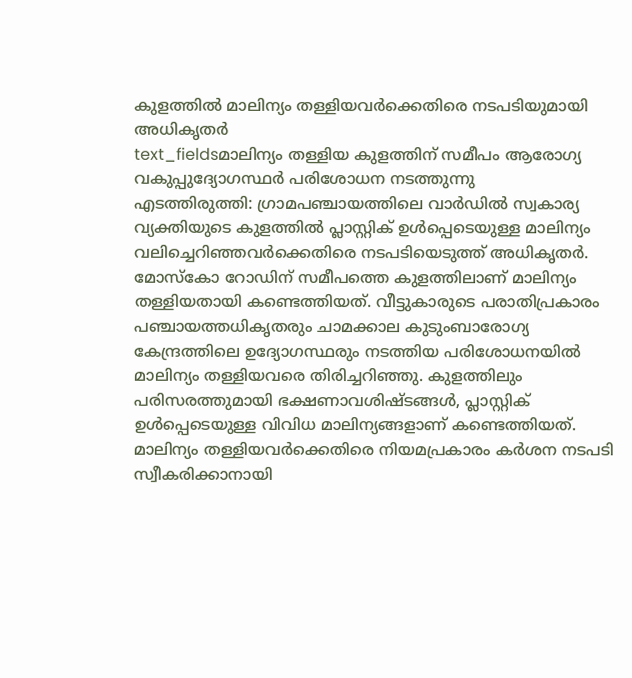കുളത്തിൽ മാലിന്യം തള്ളിയവർക്കെതിരെ നടപടിയുമായി അധികൃതർ
text_fieldsമാലിന്യം തള്ളിയ കുളത്തിന് സമീപം ആരോഗ്യ വകുപ്പുദ്യോഗസ്ഥർ പരിശോധന നടത്തുന്നു
എടത്തിരുത്തി: ഗ്രാമപഞ്ചായത്തിലെ വാർഡിൽ സ്വകാര്യ വ്യക്തിയുടെ കുളത്തിൽ പ്ലാസ്റ്റിക് ഉൾപ്പെടെയുള്ള മാലിന്യം വലിച്ചെറിഞ്ഞവർക്കെതിരെ നടപടിയെടുത്ത് അധികൃതർ. മോസ്കോ റോഡിന് സമീപത്തെ കുളത്തിലാണ് മാലിന്യം തള്ളിയതായി കണ്ടെത്തിയത്. വീട്ടുകാരുടെ പരാതിപ്രകാരം
പഞ്ചായത്തധികൃതരും ചാമക്കാല കുടുംബാരോഗ്യ കേന്ദ്രത്തിലെ ഉദ്യോഗസ്ഥരും നടത്തിയ പരിശോധനയിൽ മാലിന്യം തള്ളിയവരെ തിരിച്ചറിഞ്ഞു. കുളത്തിലും പരിസരത്തുമായി ഭക്ഷണാവശിഷ്ടങ്ങൾ, പ്ലാസ്റ്റിക് ഉൾപ്പെടെയുള്ള വിവിധ മാലിന്യങ്ങളാണ് കണ്ടെത്തിയത്.
മാലിന്യം തള്ളിയവർക്കെതിരെ നിയമപ്രകാരം കർശന നടപടി സ്വീകരിക്കാനായി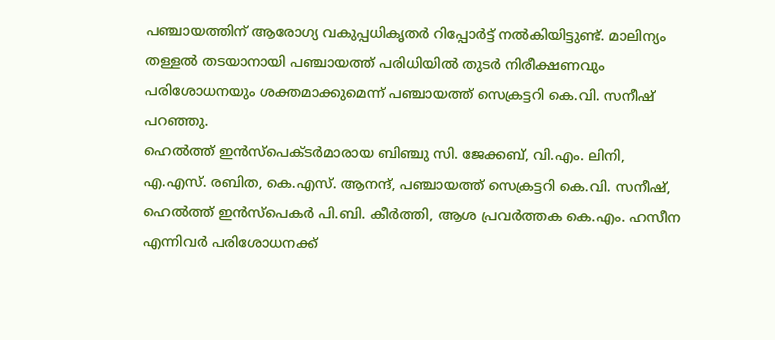പഞ്ചായത്തിന് ആരോഗ്യ വകുപ്പധികൃതർ റിപ്പോർട്ട് നൽകിയിട്ടുണ്ട്. മാലിന്യം തള്ളൽ തടയാനായി പഞ്ചായത്ത് പരിധിയിൽ തുടർ നിരീക്ഷണവും പരിശോധനയും ശക്തമാക്കുമെന്ന് പഞ്ചായത്ത് സെക്രട്ടറി കെ.വി. സനീഷ് പറഞ്ഞു.
ഹെൽത്ത് ഇൻസ്പെക്ടർമാരായ ബിഞ്ചു സി. ജേക്കബ്, വി.എം. ലിനി, എ.എസ്. രബിത, കെ.എസ്. ആനന്ദ്, പഞ്ചായത്ത് സെക്രട്ടറി കെ.വി. സനീഷ്, ഹെൽത്ത് ഇൻസ്പെകർ പി.ബി. കീർത്തി, ആശ പ്രവർത്തക കെ.എം. ഹസീന എന്നിവർ പരിശോധനക്ക്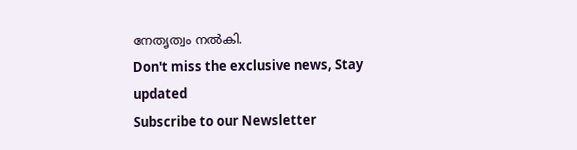നേതൃത്വം നൽകി.
Don't miss the exclusive news, Stay updated
Subscribe to our Newsletter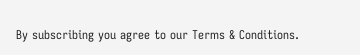By subscribing you agree to our Terms & Conditions.